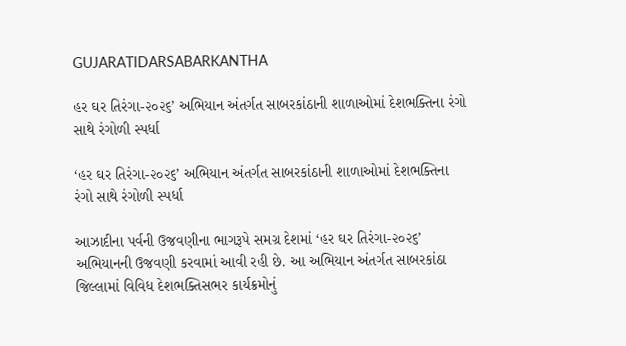GUJARATIDARSABARKANTHA

હર ઘર તિરંગા-૨૦૨૬’ અભિયાન અંતર્ગત સાબરકાંઠાની શાળાઓમાં દેશભક્તિના રંગો સાથે રંગોળી સ્પર્ધા

‘હર ઘર તિરંગા-૨૦૨૬’ અભિયાન અંતર્ગત સાબરકાંઠાની શાળાઓમાં દેશભક્તિના રંગો સાથે રંગોળી સ્પર્ધા

આઝાદીના પર્વની ઉજવણીના ભાગરૂપે સમગ્ર દેશમાં ‘હર ઘર તિરંગા-૨૦૨૬’ અભિયાનની ઉજવણી કરવામાં આવી રહી છે. આ અભિયાન અંતર્ગત સાબરકાંઠા જિલ્લામાં વિવિધ દેશભક્તિસભર કાર્યક્રમોનું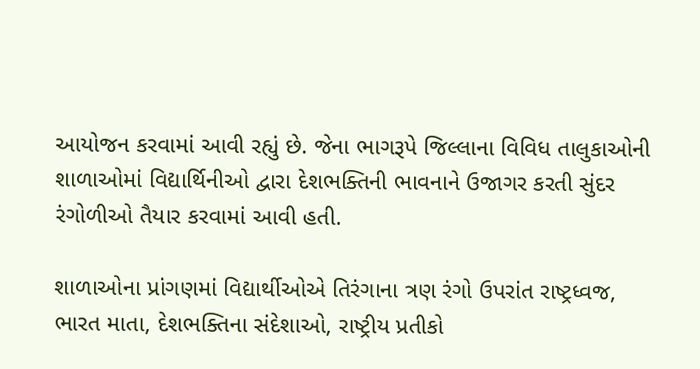આયોજન કરવામાં આવી રહ્યું છે. જેના ભાગરૂપે જિલ્લાના વિવિધ તાલુકાઓની શાળાઓમાં વિદ્યાર્થિનીઓ દ્વારા દેશભક્તિની ભાવનાને ઉજાગર કરતી સુંદર રંગોળીઓ તૈયાર કરવામાં આવી હતી.

શાળાઓના પ્રાંગણમાં વિદ્યાર્થીઓએ તિરંગાના ત્રણ રંગો ઉપરાંત રાષ્ટ્રધ્વજ, ભારત માતા, દેશભક્તિના સંદેશાઓ, રાષ્ટ્રીય પ્રતીકો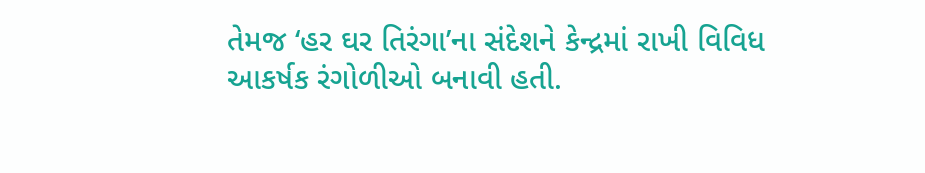તેમજ ‘હર ઘર તિરંગા’ના સંદેશને કેન્દ્રમાં રાખી વિવિધ આકર્ષક રંગોળીઓ બનાવી હતી.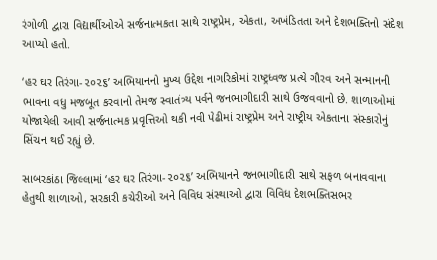રંગોળી દ્વારા વિદ્યાર્થીઓએ સર્જનાત્મકતા સાથે રાષ્ટ્રપ્રેમ, એકતા, અખંડિતતા અને દેશભક્તિનો સંદેશ આપ્યો હતો.

‘હર ઘર તિરંગા-૨૦૨૬’ અભિયાનનો મુખ્ય ઉદ્દેશ નાગરિકોમાં રાષ્ટ્રધ્વજ પ્રત્યે ગૌરવ અને સન્માનની ભાવના વધુ મજબૂત કરવાનો તેમજ સ્વાતંત્ર્ય પર્વને જનભાગીદારી સાથે ઉજવવાનો છે. શાળાઓમાં યોજાયેલી આવી સર્જનાત્મક પ્રવૃત્તિઓ થકી નવી પેઢીમાં રાષ્ટ્રપ્રેમ અને રાષ્ટ્રીય એકતાના સંસ્કારોનું સિંચન થઈ રહ્યું છે.

સાબરકાંઠા જિલ્લામાં ‘હર ઘર તિરંગા-૨૦૨૬’ અભિયાનને જનભાગીદારી સાથે સફળ બનાવવાના હેતુથી શાળાઓ, સરકારી કચેરીઓ અને વિવિધ સંસ્થાઓ દ્વારા વિવિધ દેશભક્તિસભર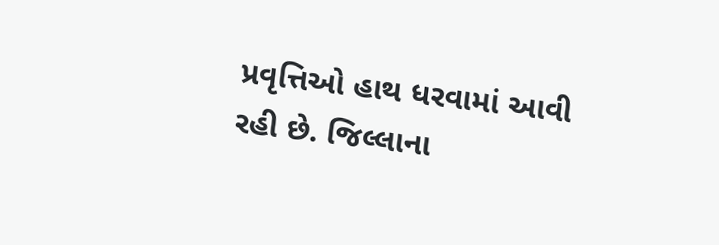પ્રવૃત્તિઓ હાથ ધરવામાં આવી રહી છે. જિલ્લાના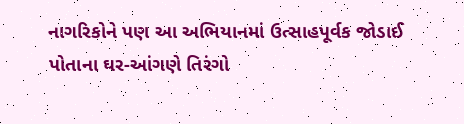નાગરિકોને પણ આ અભિયાનમાં ઉત્સાહપૂર્વક જોડાઈ પોતાના ઘર-આંગણે તિરંગો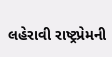લહેરાવી રાષ્ટ્રપ્રેમની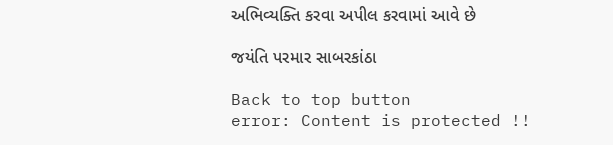અભિવ્યક્તિ કરવા અપીલ કરવામાં આવે છે

જયંતિ પરમાર સાબરકાંઠા

Back to top button
error: Content is protected !!